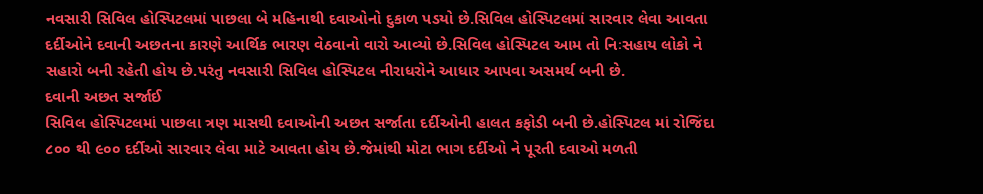નવસારી સિવિલ હોસ્પિટલમાં પાછલા બે મહિનાથી દવાઓનો દુકાળ પડયો છે.સિવિલ હોસ્પિટલમાં સારવાર લેવા આવતા દર્દીઓને દવાની અછતના કારણે આર્થિક ભારણ વેઠવાનો વારો આવ્યો છે.સિવિલ હોસ્પિટલ આમ તો નિઃસહાય લોકો ને સહારો બની રહેતી હોય છે.પરંતુ નવસારી સિવિલ હોસ્પિટલ નીરાધરોને આધાર આપવા અસમર્થ બની છે.
દવાની અછત સર્જાઈ
સિવિલ હોસ્પિટલમાં પાછલા ત્રણ માસથી દવાઓની અછત સર્જાતા દર્દીઓની હાલત કફોડી બની છે.હોસ્પિટલ માં રોજિંદા ૮૦૦ થી ૯૦૦ દર્દીઓ સારવાર લેવા માટે આવતા હોય છે.જેમાંથી મોટા ભાગ દર્દીઓ ને પૂરતી દવાઓ મળતી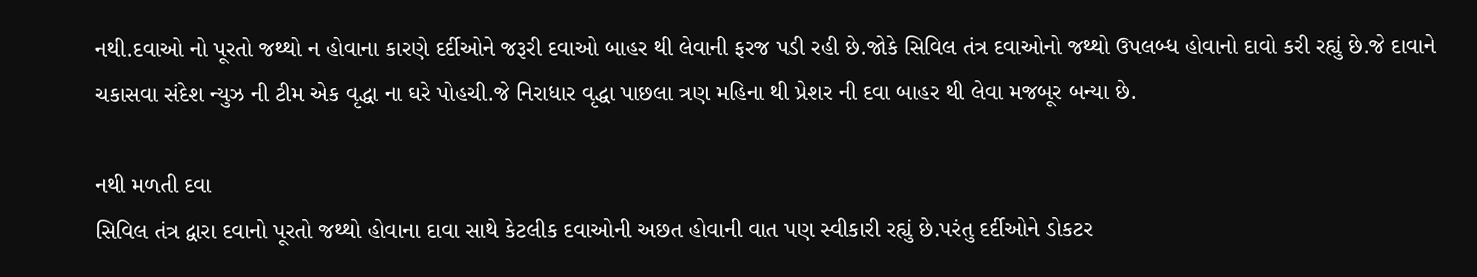નથી.દવાઓ નો પૂરતો જથ્થો ન હોવાના કારણે દર્દીઓને જરૂરી દવાઓ બાહર થી લેવાની ફરજ પડી રહી છે.જોકે સિવિલ તંત્ર દવાઓનો જથ્થો ઉપલબ્ધ હોવાનો દાવો કરી રહ્યું છે.જે દાવાને ચકાસવા સંદેશ ન્યુઝ ની ટીમ એક વૃદ્ધા ના ઘરે પોહચી.જે નિરાધાર વૃદ્ધા પાછલા ત્રણ મહિના થી પ્રેશર ની દવા બાહર થી લેવા મજબૂર બન્યા છે.

નથી મળતી દવા
સિવિલ તંત્ર દ્વારા દવાનો પૂરતો જથ્થો હોવાના દાવા સાથે કેટલીક દવાઓની અછત હોવાની વાત પણ સ્વીકારી રહ્યું છે.પરંતુ દર્દીઓને ડોકટર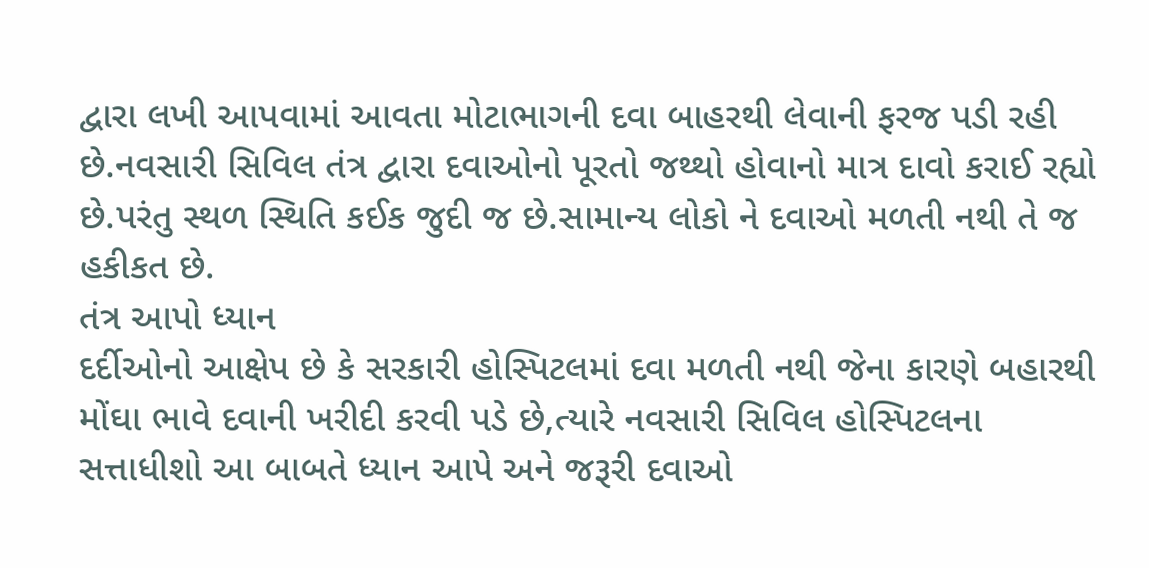દ્વારા લખી આપવામાં આવતા મોટાભાગની દવા બાહરથી લેવાની ફરજ પડી રહી છે.નવસારી સિવિલ તંત્ર દ્વારા દવાઓનો પૂરતો જથ્થો હોવાનો માત્ર દાવો કરાઈ રહ્યો છે.પરંતુ સ્થળ સ્થિતિ કઈક જુદી જ છે.સામાન્ય લોકો ને દવાઓ મળતી નથી તે જ હકીકત છે.
તંત્ર આપો ધ્યાન
દર્દીઓનો આક્ષેપ છે કે સરકારી હોસ્પિટલમાં દવા મળતી નથી જેના કારણે બહારથી મોંઘા ભાવે દવાની ખરીદી કરવી પડે છે,ત્યારે નવસારી સિવિલ હોસ્પિટલના સત્તાધીશો આ બાબતે ધ્યાન આપે અને જરૂરી દવાઓ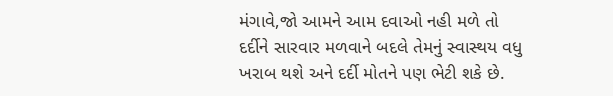મંગાવે,જો આમને આમ દવાઓ નહી મળે તો દર્દીને સારવાર મળવાને બદલે તેમનું સ્વાસ્થય વધુ ખરાબ થશે અને દર્દી મોતને પણ ભેટી શકે છે.